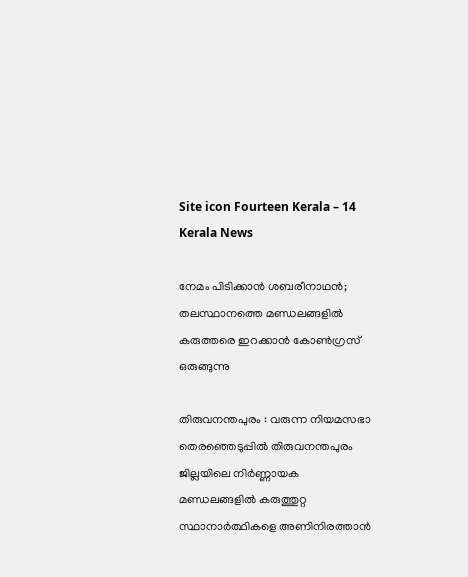Site icon Fourteen Kerala – 14 Kerala News

നേമം പിടിക്കാൻ ശബരീനാഥൻ; തലസ്ഥാനത്തെ മണ്ഡലങ്ങളിൽ കരുത്തരെ ഇറക്കാൻ കോൺഗ്രസ് ഒരുങ്ങുന്നു

തിരുവനന്തപുരം : വരുന്ന നിയമസഭാ തെരഞ്ഞെടുപ്പിൽ തിരുവനന്തപുരം ജില്ലയിലെ നിർണ്ണായക മണ്ഡലങ്ങളിൽ കരുത്തുറ്റ സ്ഥാനാർത്ഥികളെ അണിനിരത്താൻ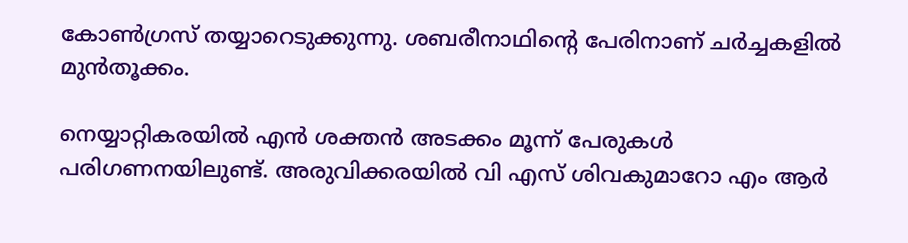കോൺഗ്രസ് തയ്യാറെടുക്കുന്നു. ശബരീനാഥിൻ്റെ പേരിനാണ് ചര്‍ച്ചകളില്‍ മുന്‍തൂക്കം.

നെയ്യാറ്റികരയില്‍ എന്‍ ശക്തന്‍ അടക്കം മൂന്ന് പേരുകള്‍ പരിഗണനയിലുണ്ട്. അരുവിക്കരയില്‍ വി എസ് ശിവകുമാറോ എം ആര്‍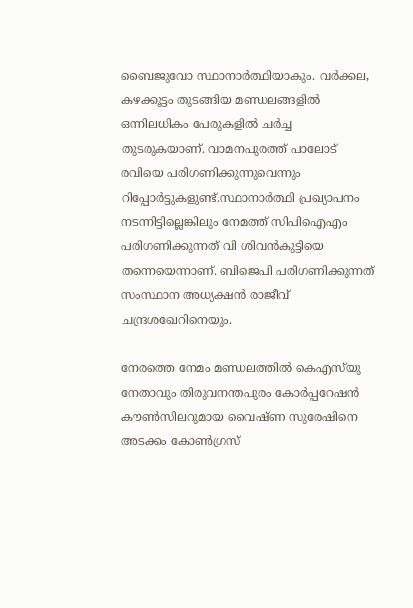ബൈജുവോ സ്ഥാനാര്‍ത്ഥിയാകും. വര്‍ക്കല, കഴക്കൂട്ടം തുടങ്ങിയ മണ്ഡലങ്ങളില്‍ ഒന്നിലധികം പേരുകളിൽ ചര്‍ച്ച തുടരുകയാണ്. വാമനപുരത്ത് പാലോട് രവിയെ പരിഗണിക്കുന്നുവെന്നും റിപ്പോർട്ടുകളുണ്ട്.സ്ഥാനാർത്ഥി പ്രഖ്യാപനം നടന്നിട്ടില്ലെങ്കിലും നേമത്ത് സിപിഐഎം പരിഗണിക്കുന്നത് വി ശിവൻകുട്ടിയെ തന്നെയെന്നാണ്. ബിജെപി പരിഗണിക്കുന്നത് സംസ്ഥാന അധ്യക്ഷൻ രാജീവ് ചന്ദ്രശഖേറിനെയും.

നേരത്തെ നേമം മണ്ഡലത്തിൽ കെഎസ്‌യു നേതാവും തിരുവനന്തപുരം കോര്‍പ്പറേഷന്‍ കൗണ്‍സിലറുമായ വൈഷ്ണ സുരേഷിനെ അടക്കം കോൺഗ്രസ്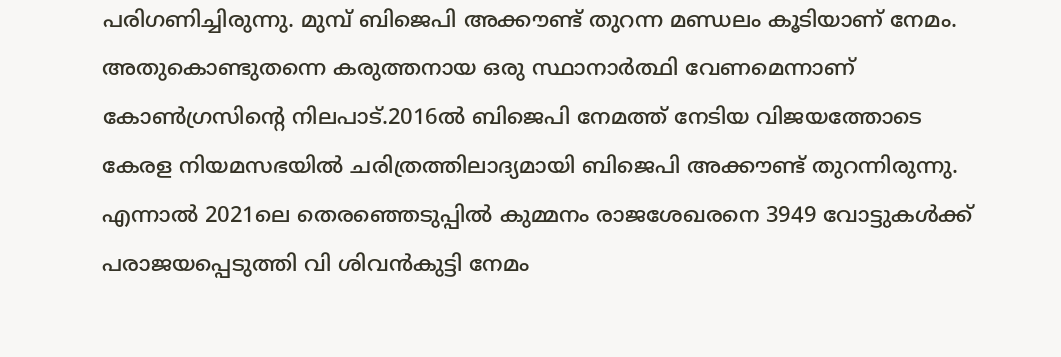പരിഗണിച്ചിരുന്നു. മുമ്പ് ബിജെപി അക്കൗണ്ട് തുറന്ന മണ്ഡലം കൂടിയാണ് നേമം. അതുകൊണ്ടുതന്നെ കരുത്തനായ ഒരു സ്ഥാനാർത്ഥി വേണമെന്നാണ് കോൺഗ്രസിൻ്റെ നിലപാട്.2016ല്‍ ബിജെപി നേമത്ത് നേടിയ വിജയത്തോടെ കേരള നിയമസഭയില്‍ ചരിത്രത്തിലാദ്യമായി ബിജെപി അക്കൗണ്ട് തുറന്നിരുന്നു. എന്നാല്‍ 2021ലെ തെരഞ്ഞെടുപ്പില്‍ കുമ്മനം രാജശേഖരനെ 3949 വോട്ടുകള്‍ക്ക് പരാജയപ്പെടുത്തി വി ശിവന്‍കുട്ടി നേമം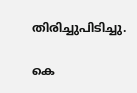തിരിച്ചുപിടിച്ചു.

കെ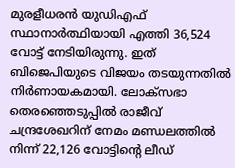മുരളീധരന്‍ യുഡിഎഫ് സ്ഥാനാര്‍ത്ഥിയായി എത്തി 36,524 വോട്ട് നേടിയിരുന്നു. ഇത് ബിജെപിയുടെ വിജയം തടയുന്നതില്‍ നിര്‍ണായകമായി. ലോക്‌സഭാ തെരഞ്ഞെടുപ്പില്‍ രാജീവ് ചന്ദ്രശേഖറിന് നേമം മണ്ഡലത്തില്‍ നിന്ന് 22,126 വോട്ടിന്റെ ലീഡ്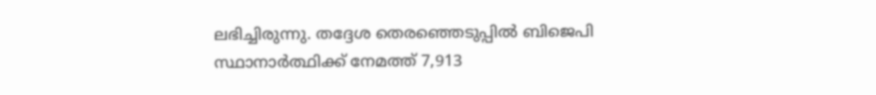ലഭിച്ചിരുന്നു. തദ്ദേശ തെരഞ്ഞെടുപ്പില്‍ ബിജെപി സ്ഥാനാർത്ഥിക്ക് നേമത്ത് 7,913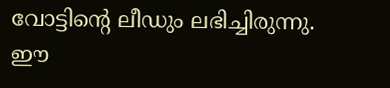വോട്ടിന്റെ ലീഡും ലഭിച്ചിരുന്നു. ഈ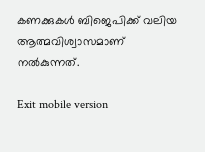കണക്കുകള്‍ ബിജെപിക്ക് വലിയ ആത്മവിശ്വാസമാണ് നല്‍കുന്നത്.

Exit mobile version